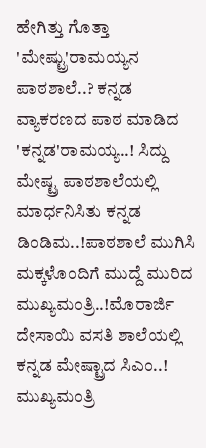ಹೇಗಿತ್ತು ಗೊತ್ತಾ 'ಮೇಷ್ಟ್ರು'ರಾಮಯ್ಯನ ಪಾಠಶಾಲೆ..? ಕನ್ನಡ ವ್ಯಾಕರಣದ ಪಾಠ ಮಾಡಿದ 'ಕನ್ನಡ'ರಾಮಯ್ಯ..! ಸಿದ್ದು ಮೇಷ್ಟ್ರ ಪಾಠಶಾಲೆಯಲ್ಲಿ ಮಾರ್ಧನಿಸಿತು ಕನ್ನಡ ಡಿಂಡಿಮ..!ಪಾಠಶಾಲೆ ಮುಗಿಸಿ ಮಕ್ಕಳೊಂದಿಗೆ ಮುದ್ದೆ ಮುರಿದ ಮುಖ್ಯಮಂತ್ರಿ..!ಮೊರಾರ್ಜಿ ದೇಸಾಯಿ ವಸತಿ ಶಾಲೆಯಲ್ಲಿ ಕನ್ನಡ ಮೇಷ್ಟ್ರಾದ ಸಿಎಂ..! ಮುಖ್ಯಮಂತ್ರಿ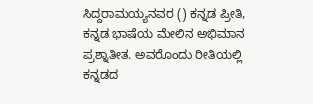ಸಿದ್ದರಾಮಯ್ಯನವರ () ಕನ್ನಡ ಪ್ರೀತಿ, ಕನ್ನಡ ಭಾಷೆಯ ಮೇಲಿನ ಅಭಿಮಾನ ಪ್ರಶ್ನಾತೀತ. ಅವರೊಂದು ರೀತಿಯಲ್ಲಿ ಕನ್ನಡದ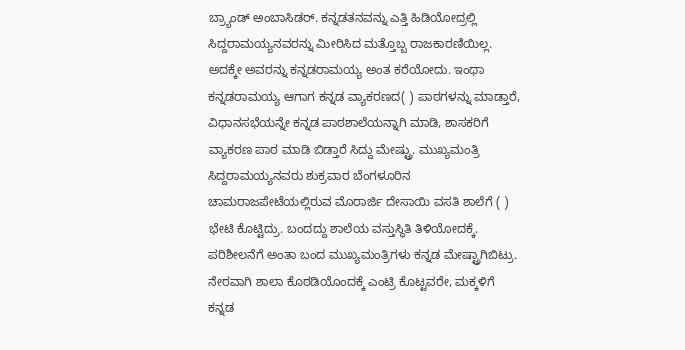ಬ್ರ್ಯಾಂಡ್ ಅಂಬಾಸಿಡರ್. ಕನ್ನಡತನವನ್ನು ಎತ್ತಿ ಹಿಡಿಯೋದ್ರಲ್ಲಿ ಸಿದ್ದರಾಮಯ್ಯನವರನ್ನು ಮೀರಿಸಿದ ಮತ್ತೊಬ್ಬ ರಾಜಕಾರಣಿಯಿಲ್ಲ. ಅದಕ್ಕೇ ಅವರನ್ನು ಕನ್ನಡರಾಮಯ್ಯ ಅಂತ ಕರೆಯೋದು. ಇಂಥಾ ಕನ್ನಡರಾಮಯ್ಯ ಆಗಾಗ ಕನ್ನಡ ವ್ಯಾಕರಣದ( ) ಪಾಠಗಳನ್ನು ಮಾಡ್ತಾರೆ, ವಿಧಾನಸಭೆಯನ್ನೇ ಕನ್ನಡ ಪಾಠಶಾಲೆಯನ್ನಾಗಿ ಮಾಡಿ, ಶಾಸಕರಿಗೆ ವ್ಯಾಕರಣ ಪಾಠ ಮಾಡಿ ಬಿಡ್ತಾರೆ ಸಿದ್ದು ಮೇಷ್ಟ್ರು. ಮುಖ್ಯಮಂತ್ರಿ ಸಿದ್ದರಾಮಯ್ಯನವರು ಶುಕ್ರವಾರ ಬೆಂಗಳೂರಿನ ಚಾಮರಾಜಪೇಟೆಯಲ್ಲಿರುವ ಮೊರಾರ್ಜಿ ದೇಸಾಯಿ ವಸತಿ ಶಾಲೆಗೆ ( ) ಭೇಟಿ ಕೊಟ್ಟಿದ್ರು. ಬಂದದ್ದು ಶಾಲೆಯ ವಸ್ತುಸ್ಥಿತಿ ತಿಳಿಯೋದಕ್ಕೆ. ಪರಿಶೀಲನೆಗೆ ಅಂತಾ ಬಂದ ಮುಖ್ಯಮಂತ್ರಿಗಳು ಕನ್ನಡ ಮೇಷ್ಟ್ರಾಗಿಬಿಟ್ರು. ನೇರವಾಗಿ ಶಾಲಾ ಕೊಠಡಿಯೊಂದಕ್ಕೆ ಎಂಟ್ರಿ ಕೊಟ್ಟವರೇ, ಮಕ್ಕಳಿಗೆ ಕನ್ನಡ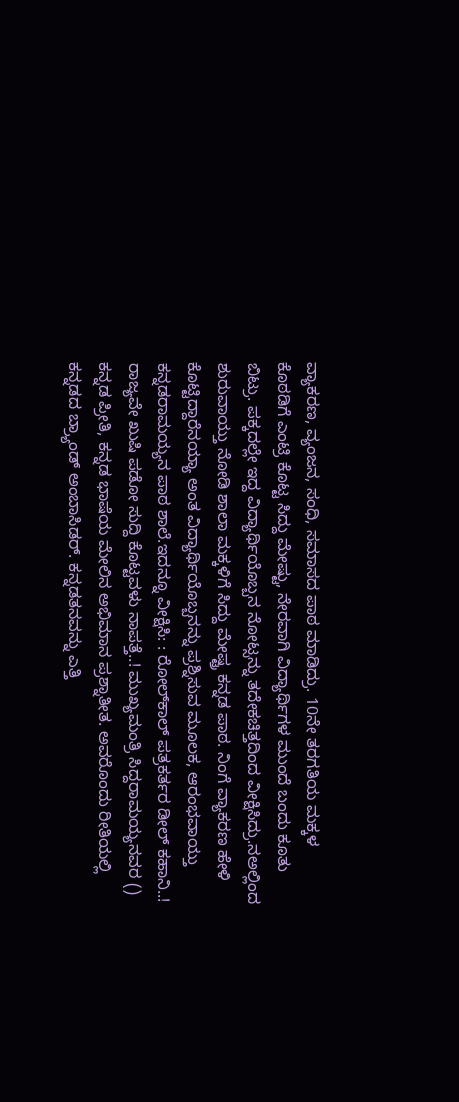ವ್ಯಾಕರಣ, ವ್ಯಂಜನ, ಸಂಧಿ, ಸಮಾಸದ ಪಾಠ ಮಾಡಿದ್ರು. 10ನೇ ತರಗತಿಯ ಮಕ್ಕಳ ಕೊಠಡಿಗೆ ಎಂಟ್ರಿ ಕೊಟ್ಟ ಸಿದ್ದು ಮೇಷ್ಟು, ನೇರವಾಗಿ ವಿದ್ಯಾರ್ಥಿಗಳ ಮುಂದೆ ಬಂದು ಕೂತು ಬಿಟ್ರು. ಪಕ್ಕದಲ್ಲೇ ಇದ್ದ ವಿದ್ಯಾರ್ಥಿಯೊಬ್ಬನ ನೋಟ್ಸನ್ನು ತದೇಕಚಿತ್ತದಿಂದ ವೀಕ್ಷಿಸಿದ್ರು.ನಅಲ್ಲಿಂದ ಶುರುವಾಯ್ತು ನೋಡಿ ಶಾಲಾ ಮಕ್ಕಳಿಗೆ ಸಿದ್ದು ಮೇಷ್ಟ್ರ ಕನ್ನಡ ಪಾಠ. ನಿಂಗೆ ವ್ಯಾಕರಣ ಹೇಳಿ ಕೊಟ್ಟಿದ್ದಾರೆನಯ್ಯಾ ಅಂತ ವಿದ್ಯಾರ್ಥಿಯೊಬ್ಬನನ್ನು ಪ್ರಶ್ನಿಸುವ ಮೂಲಕ, ಆರಂಭವಾಯ್ತು ಕನ್ನಡರಾಮಯ್ಯನ ಪಾಠ ಶಾಲೆ.ಇದನ್ನೂ ವೀಕ್ಷಿಸಿ: : ರೋಲ್‌ಕಾಲ್ ಪತ್ರಕರ್ತರ ಡೀಲ್ ಕಹಾನಿ..! ರಾಜ್ಯವೇ ಖುಷಿ ಪಡೋ ಸುದ್ದಿ ಕೊಟ್ಟವಳು ನಾಪತ್ತೆ..! ಮುಖ್ಯಮಂತ್ರಿ ಸಿದ್ದರಾಮಯ್ಯನವರ () ಕನ್ನಡ ಪ್ರೀತಿ, ಕನ್ನಡ ಭಾಷೆಯ ಮೇಲಿನ ಅಭಿಮಾನ ಪ್ರಶ್ನಾತೀತ. ಅವರೊಂದು ರೀತಿಯಲ್ಲಿ ಕನ್ನಡದ ಬ್ರ್ಯಾಂಡ್ ಅಂಬಾಸಿಡರ್. ಕನ್ನಡತನವನ್ನು ಎತ್ತಿ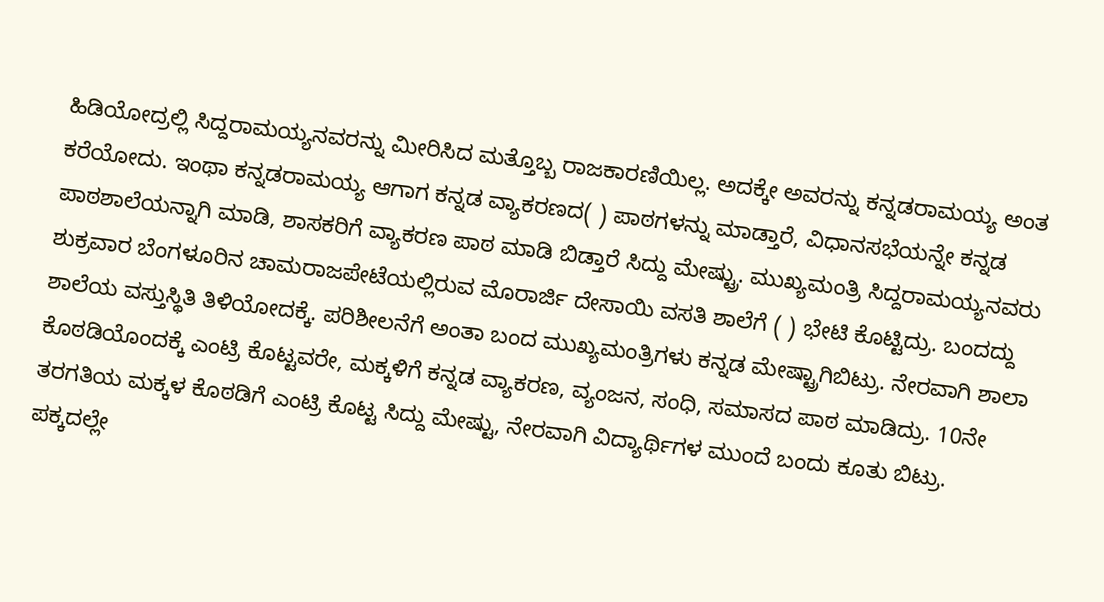ಹಿಡಿಯೋದ್ರಲ್ಲಿ ಸಿದ್ದರಾಮಯ್ಯನವರನ್ನು ಮೀರಿಸಿದ ಮತ್ತೊಬ್ಬ ರಾಜಕಾರಣಿಯಿಲ್ಲ. ಅದಕ್ಕೇ ಅವರನ್ನು ಕನ್ನಡರಾಮಯ್ಯ ಅಂತ ಕರೆಯೋದು. ಇಂಥಾ ಕನ್ನಡರಾಮಯ್ಯ ಆಗಾಗ ಕನ್ನಡ ವ್ಯಾಕರಣದ( ) ಪಾಠಗಳನ್ನು ಮಾಡ್ತಾರೆ, ವಿಧಾನಸಭೆಯನ್ನೇ ಕನ್ನಡ ಪಾಠಶಾಲೆಯನ್ನಾಗಿ ಮಾಡಿ, ಶಾಸಕರಿಗೆ ವ್ಯಾಕರಣ ಪಾಠ ಮಾಡಿ ಬಿಡ್ತಾರೆ ಸಿದ್ದು ಮೇಷ್ಟ್ರು. ಮುಖ್ಯಮಂತ್ರಿ ಸಿದ್ದರಾಮಯ್ಯನವರು ಶುಕ್ರವಾರ ಬೆಂಗಳೂರಿನ ಚಾಮರಾಜಪೇಟೆಯಲ್ಲಿರುವ ಮೊರಾರ್ಜಿ ದೇಸಾಯಿ ವಸತಿ ಶಾಲೆಗೆ ( ) ಭೇಟಿ ಕೊಟ್ಟಿದ್ರು. ಬಂದದ್ದು ಶಾಲೆಯ ವಸ್ತುಸ್ಥಿತಿ ತಿಳಿಯೋದಕ್ಕೆ. ಪರಿಶೀಲನೆಗೆ ಅಂತಾ ಬಂದ ಮುಖ್ಯಮಂತ್ರಿಗಳು ಕನ್ನಡ ಮೇಷ್ಟ್ರಾಗಿಬಿಟ್ರು. ನೇರವಾಗಿ ಶಾಲಾ ಕೊಠಡಿಯೊಂದಕ್ಕೆ ಎಂಟ್ರಿ ಕೊಟ್ಟವರೇ, ಮಕ್ಕಳಿಗೆ ಕನ್ನಡ ವ್ಯಾಕರಣ, ವ್ಯಂಜನ, ಸಂಧಿ, ಸಮಾಸದ ಪಾಠ ಮಾಡಿದ್ರು. 10ನೇ ತರಗತಿಯ ಮಕ್ಕಳ ಕೊಠಡಿಗೆ ಎಂಟ್ರಿ ಕೊಟ್ಟ ಸಿದ್ದು ಮೇಷ್ಟು, ನೇರವಾಗಿ ವಿದ್ಯಾರ್ಥಿಗಳ ಮುಂದೆ ಬಂದು ಕೂತು ಬಿಟ್ರು. ಪಕ್ಕದಲ್ಲೇ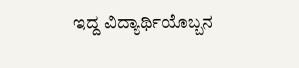ಇದ್ದ ವಿದ್ಯಾರ್ಥಿಯೊಬ್ಬನ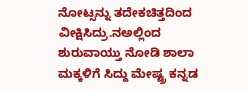ನೋಟ್ಸನ್ನು ತದೇಕಚಿತ್ತದಿಂದ ವೀಕ್ಷಿಸಿದ್ರು.ನಅಲ್ಲಿಂದ ಶುರುವಾಯ್ತು ನೋಡಿ ಶಾಲಾ ಮಕ್ಕಳಿಗೆ ಸಿದ್ದು ಮೇಷ್ಟ್ರ ಕನ್ನಡ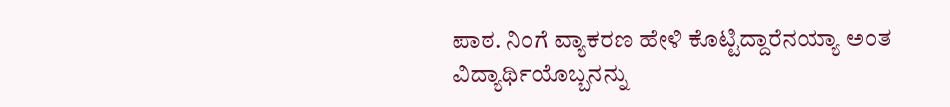ಪಾಠ. ನಿಂಗೆ ವ್ಯಾಕರಣ ಹೇಳಿ ಕೊಟ್ಟಿದ್ದಾರೆನಯ್ಯಾ ಅಂತ ವಿದ್ಯಾರ್ಥಿಯೊಬ್ಬನನ್ನು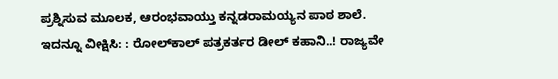ಪ್ರಶ್ನಿಸುವ ಮೂಲಕ, ಆರಂಭವಾಯ್ತು ಕನ್ನಡರಾಮಯ್ಯನ ಪಾಠ ಶಾಲೆ. ಇದನ್ನೂ ವೀಕ್ಷಿಸಿ: : ರೋಲ್‌ಕಾಲ್ ಪತ್ರಕರ್ತರ ಡೀಲ್ ಕಹಾನಿ..! ರಾಜ್ಯವೇ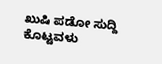ಖುಷಿ ಪಡೋ ಸುದ್ದಿ ಕೊಟ್ಟವಳು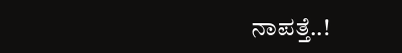ನಾಪತ್ತೆ..!